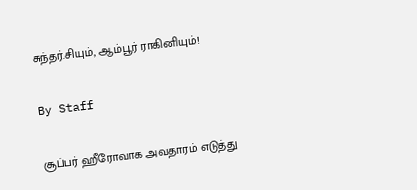சுந்தர்.சியும், ஆம்பூர் ராகினியும்!

By Staff

சூப்பர் ஹீரோவாக அவதாரம் எடுத்து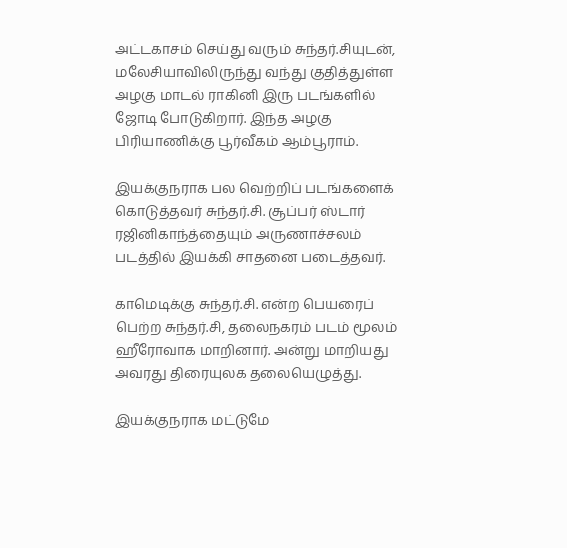அட்டகாசம் செய்து வரும் சுந்தர்.சியுடன், மலேசியாவிலிருந்து வந்து குதித்துள்ள அழகு மாடல் ராகினி இரு படங்களில் ஜோடி போடுகிறார். இந்த அழகு பிரியாணிக்கு பூர்வீகம் ஆம்பூராம்.

இயக்குநராக பல வெற்றிப் படங்களைக் கொடுத்தவர் சுந்தர்.சி. சூப்பர் ஸ்டார் ரஜினிகாந்த்தையும் அருணாச்சலம் படத்தில் இயக்கி சாதனை படைத்தவர்.

காமெடிக்கு சுந்தர்.சி. என்ற பெயரைப் பெற்ற சுந்தர்.சி, தலைநகரம் படம் மூலம் ஹீரோவாக மாறினார். அன்று மாறியது அவரது திரையுலக தலையெழுத்து.

இயக்குநராக மட்டுமே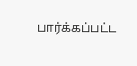பார்க்கப்பட்ட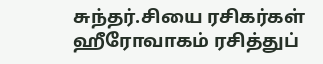சுந்தர்.சியை ரசிகர்கள் ஹீரோவாகம் ரசித்துப்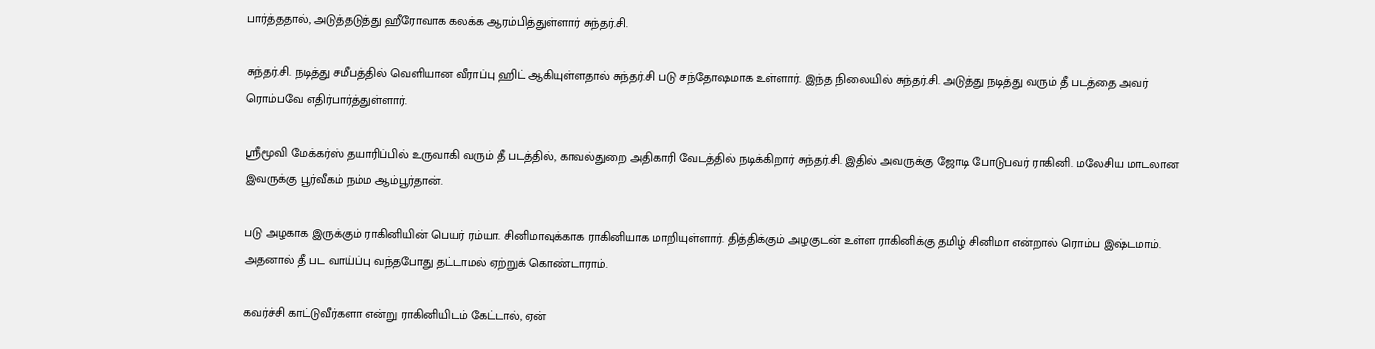பார்த்ததால், அடுத்தடுத்து ஹீரோவாக கலக்க ஆரம்பித்துள்ளார் சுந்தர்.சி.

சுந்தர்.சி. நடித்து சமீபத்தில் வெளியான வீராப்பு ஹிட் ஆகியுள்ளதால் சுந்தர்.சி படு சந்தோஷமாக உள்ளார். இந்த நிலையில் சுந்தர்.சி. அடுத்து நடித்து வரும் தீ படத்தை அவர் ரொம்பவே எதிர்பார்த்துள்ளார்.

ஸ்ரீமூவி மேக்கர்ஸ் தயாரிப்பில் உருவாகி வரும் தீ படத்தில், காவல்துறை அதிகாரி வேடத்தில் நடிக்கிறார் சுந்தர்.சி. இதில் அவருக்கு ஜோடி போடுபவர் ராகினி. மலேசிய மாடலான இவருக்கு பூர்வீகம் நம்ம ஆம்பூர்தான்.

படு அழகாக இருக்கும் ராகினியின் பெயர் ரம்யா. சினிமாவுக்காக ராகினியாக மாறியுள்ளார். தித்திக்கும் அழகுடன் உள்ள ராகினிக்கு தமிழ் சினிமா என்றால் ரொம்ப இஷ்டமாம். அதனால் தீ பட வாய்ப்பு வந்தபோது தட்டாமல் ஏற்றுக் கொண்டாராம்.

கவர்ச்சி காட்டுவீர்களா என்று ராகினியிடம் கேட்டால், ஏன்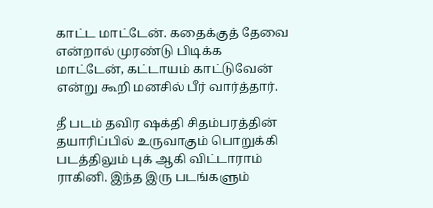காட்ட மாட்டேன். கதைக்குத் தேவை என்றால் முரண்டு பிடிக்க மாட்டேன், கட்டாயம் காட்டுவேன் என்று கூறி மனசில் பீர் வார்த்தார்.

தீ படம் தவிர ஷக்தி சிதம்பரத்தின் தயாரிப்பில் உருவாகும் பொறுக்கி படத்திலும் புக் ஆகி விட்டாராம் ராகினி. இந்த இரு படங்களும்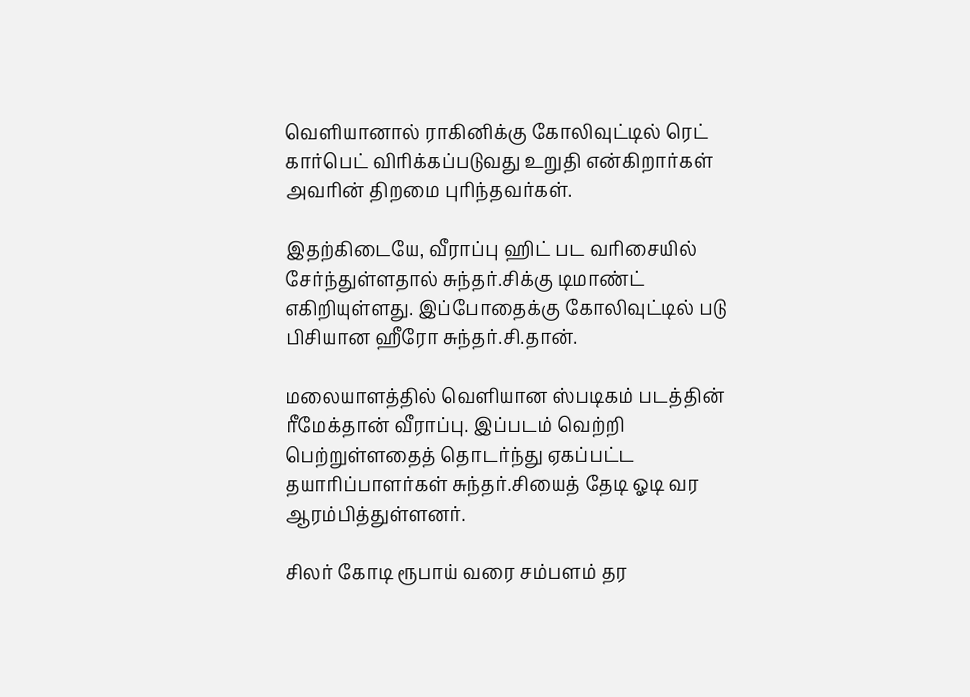வெளியானால் ராகினிக்கு கோலிவுட்டில் ரெட் கார்பெட் விரிக்கப்படுவது உறுதி என்கிறார்கள் அவரின் திறமை புரிந்தவர்கள்.

இதற்கிடையே, வீராப்பு ஹிட் பட வரிசையில் சேர்ந்துள்ளதால் சுந்தர்.சிக்கு டிமாண்ட் எகிறியுள்ளது. இப்போதைக்கு கோலிவுட்டில் படு பிசியான ஹீரோ சுந்தர்.சி.தான்.

மலையாளத்தில் வெளியான ஸ்படிகம் படத்தின் ரீமேக்தான் வீராப்பு. இப்படம் வெற்றி பெற்றுள்ளதைத் தொடர்ந்து ஏகப்பட்ட தயாரிப்பாளர்கள் சுந்தர்.சியைத் தேடி ஓடி வர ஆரம்பித்துள்ளனர்.

சிலர் கோடி ரூபாய் வரை சம்பளம் தர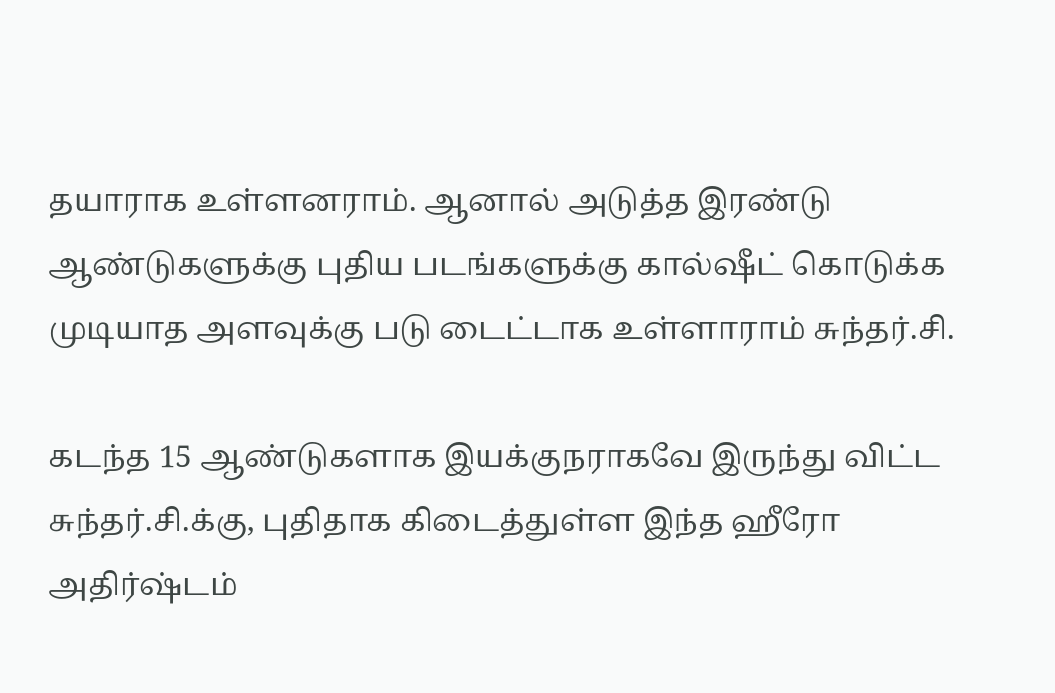தயாராக உள்ளனராம். ஆனால் அடுத்த இரண்டு ஆண்டுகளுக்கு புதிய படங்களுக்கு கால்ஷீட் கொடுக்க முடியாத அளவுக்கு படு டைட்டாக உள்ளாராம் சுந்தர்.சி.

கடந்த 15 ஆண்டுகளாக இயக்குநராகவே இருந்து விட்ட சுந்தர்.சி.க்கு, புதிதாக கிடைத்துள்ள இந்த ஹீரோ அதிர்ஷ்டம்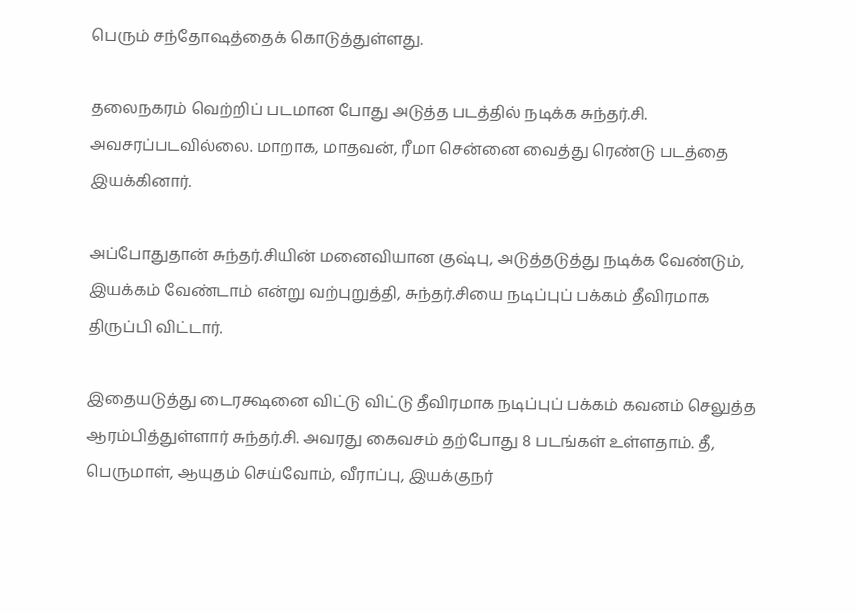பெரும் சந்தோஷத்தைக் கொடுத்துள்ளது.

தலைநகரம் வெற்றிப் படமான போது அடுத்த படத்தில் நடிக்க சுந்தர்.சி. அவசரப்படவில்லை. மாறாக, மாதவன், ரீமா சென்னை வைத்து ரெண்டு படத்தை இயக்கினார்.

அப்போதுதான் சுந்தர்.சியின் மனைவியான குஷ்பு, அடுத்தடுத்து நடிக்க வேண்டும், இயக்கம் வேண்டாம் என்று வற்புறுத்தி, சுந்தர்.சியை நடிப்புப் பக்கம் தீவிரமாக திருப்பி விட்டார்.

இதையடுத்து டைரக்ஷனை விட்டு விட்டு தீவிரமாக நடிப்புப் பக்கம் கவனம் செலுத்த ஆரம்பித்துள்ளார் சுந்தர்.சி. அவரது கைவசம் தற்போது 8 படங்கள் உள்ளதாம். தீ, பெருமாள், ஆயுதம் செய்வோம், வீராப்பு, இயக்குநர்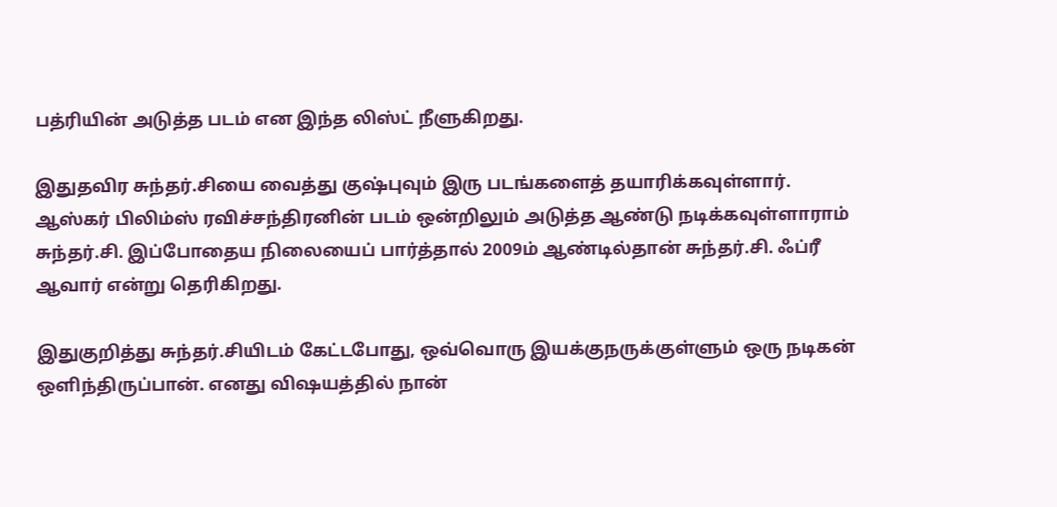பத்ரியின் அடுத்த படம் என இந்த லிஸ்ட் நீளுகிறது.

இதுதவிர சுந்தர்.சியை வைத்து குஷ்புவும் இரு படங்களைத் தயாரிக்கவுள்ளார். ஆஸ்கர் பிலிம்ஸ் ரவிச்சந்திரனின் படம் ஒன்றிலும் அடுத்த ஆண்டு நடிக்கவுள்ளாராம் சுந்தர்.சி. இப்போதைய நிலையைப் பார்த்தால் 2009ம் ஆண்டில்தான் சுந்தர்.சி. ஃப்ரீ ஆவார் என்று தெரிகிறது.

இதுகுறித்து சுந்தர்.சியிடம் கேட்டபோது, ஒவ்வொரு இயக்குநருக்குள்ளும் ஒரு நடிகன் ஒளிந்திருப்பான். எனது விஷயத்தில் நான்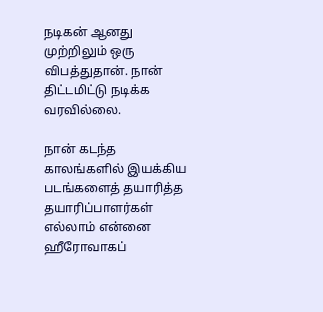நடிகன் ஆனது முற்றிலும் ஒரு விபத்துதான். நான் திட்டமிட்டு நடிக்க வரவில்லை.

நான் கடந்த காலங்களில் இயக்கிய படங்களைத் தயாரித்த தயாரிப்பாளர்கள் எல்லாம் என்னை ஹீரோவாகப்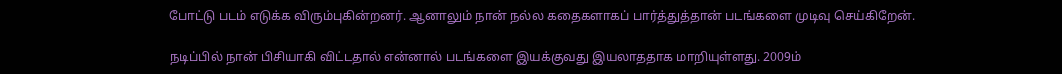போட்டு படம் எடுக்க விரும்புகின்றனர். ஆனாலும் நான் நல்ல கதைகளாகப் பார்த்துத்தான் படங்களை முடிவு செய்கிறேன்.

நடிப்பில் நான் பிசியாகி விட்டதால் என்னால் படங்களை இயக்குவது இயலாததாக மாறியுள்ளது. 2009ம்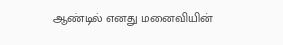ஆண்டில் எனது மனைவியின்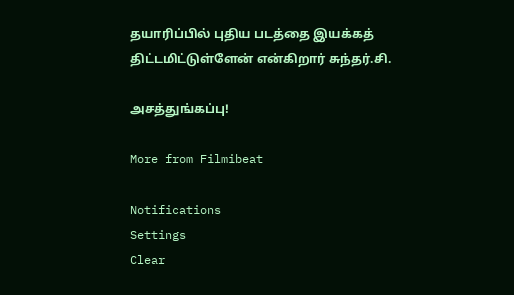தயாரிப்பில் புதிய படத்தை இயக்கத் திட்டமிட்டுள்ளேன் என்கிறார் சுந்தர்.சி.

அசத்துங்கப்பு!

More from Filmibeat

Notifications
Settings
Clear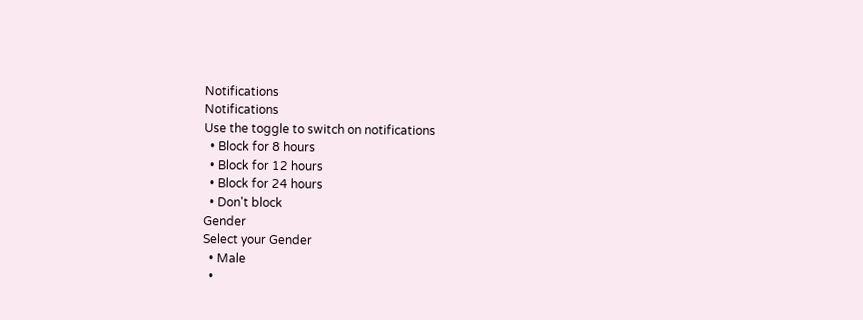Notifications
Notifications
Use the toggle to switch on notifications
  • Block for 8 hours
  • Block for 12 hours
  • Block for 24 hours
  • Don't block
Gender
Select your Gender
  • Male
  •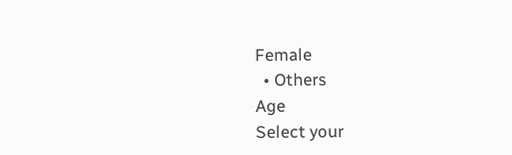Female
  • Others
Age
Select your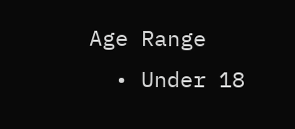Age Range
  • Under 18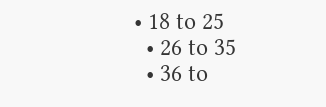• 18 to 25
  • 26 to 35
  • 36 to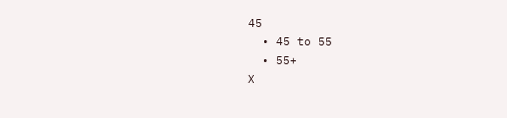45
  • 45 to 55
  • 55+
X